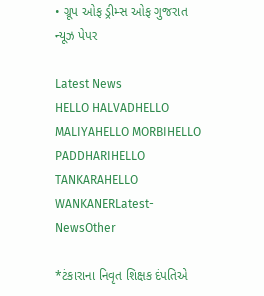• ગ્રૂપ ઓફ ડ્રીમ્સ ઓફ ગુજરાત ન્યૂઝ પેપર

Latest News
HELLO HALVADHELLO MALIYAHELLO MORBIHELLO PADDHARIHELLO TANKARAHELLO WANKANERLatest-NewsOther

*ટંકારાના નિવૃત શિક્ષક દંપતિએ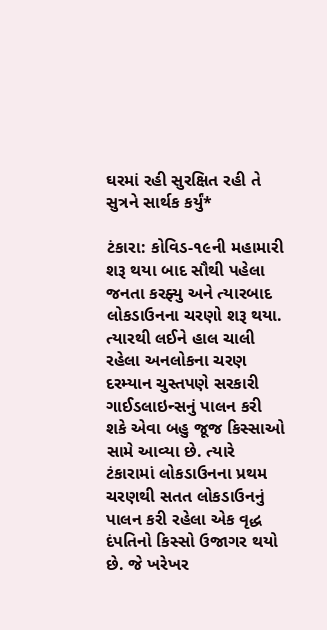ઘરમાં રહી સુરક્ષિત રહી તે સુત્રને સાર્થક કર્યું*

ટંકારા: કોવિડ-૧૯ની મહામારી શરૂ થયા બાદ સૌથી પહેલા જનતા કરફ્યુ અને ત્યારબાદ લોકડાઉનના ચરણો શરૂ થયા. ત્યારથી લઈને હાલ ચાલી રહેલા અનલોકના ચરણ દરમ્યાન ચુસ્તપણે સરકારી ગાઈડલાઇન્સનું પાલન કરી શકે એવા બહુ જૂજ કિસ્સાઓ સામે આવ્યા છે. ત્યારે ટંકારામાં લોકડાઉનના પ્રથમ ચરણથી સતત લોકડાઉનનું પાલન કરી રહેલા એક વૃદ્ધ દંપતિનો કિસ્સો ઉજાગર થયો છે. જે ખરેખર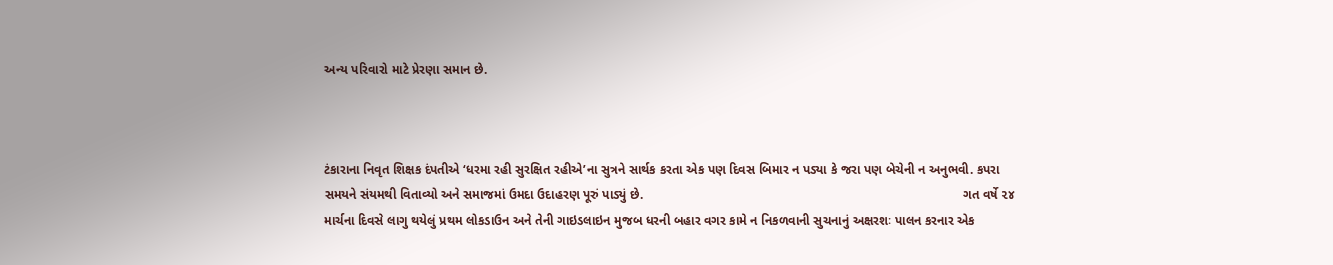અન્ય પરિવારો માટે પ્રેરણા સમાન છે.



ટંકારાના નિવૃત શિક્ષક દંપતીએ ‘ધરમા રહી સુરક્ષિત રહીએ’ના સુત્રને સાર્થક કરતા એક પણ દિવસ બિમાર ન પડ્યા કે જરા પણ બેચેની ન અનુભવી. કપરા સમયને સંયમથી વિતાવ્યો અને સમાજમાં ઉમદા ઉદાહરણ પૂરું પાડ્યું છે.                                                                                         ગત વર્ષે ૨૪ માર્ચના દિવસે લાગુ થયેલું પ્રથમ લોકડાઉન અને તેની ગાઇડલાઇન મુજબ ધરની બહાર વગર કામે ન નિકળવાની સુચનાનું અક્ષરશઃ પાલન કરનાર એક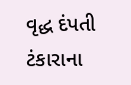વૃદ્ધ દંપતી ટંકારાના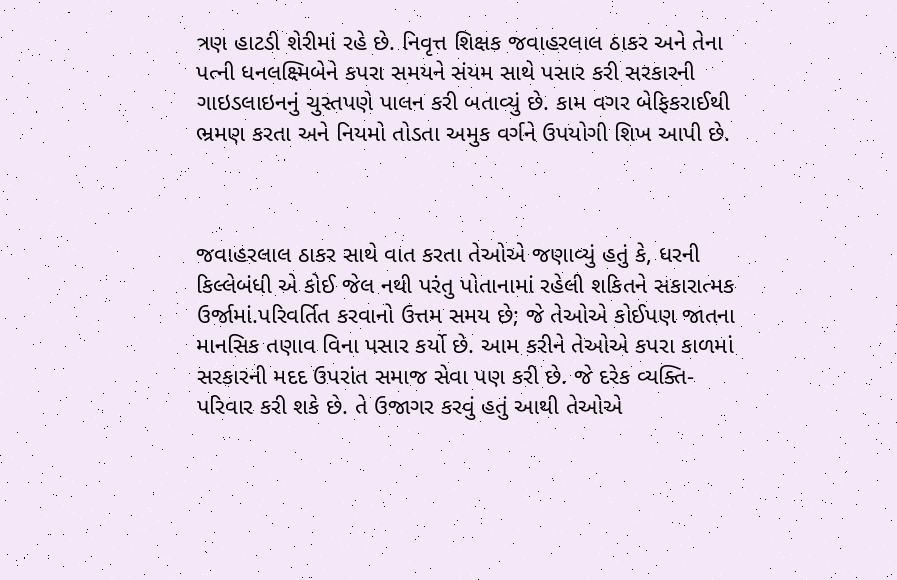ત્રણ હાટડી શેરીમાં રહે છે. નિવૃત્ત શિક્ષક જવાહરલાલ ઠાકર અને તેના પત્ની ધનલક્ષ્મિબેને કપરા સમયને સંયમ સાથે પસાર કરી સરકારની ગાઇડલાઇનનું ચુસ્તપણે પાલન કરી બતાવ્યું છે. કામ વગર બેફિકરાઈથી ભ્રમણ કરતા અને નિયમો તોડતા અમુક વર્ગને ઉપયોગી શિખ આપી છે.



જવાહરલાલ ઠાકર સાથે વાત કરતા તેઓએ જણાવ્યું હતું કે, ધરની કિલ્લેબંધી એ કોઈ જેલ નથી પરંતુ પોતાનામાં રહેલી શકિતને સકારાત્મક ઉર્જામાં.પરિવર્તિત કરવાનો ઉત્તમ સમય છે; જે તેઓએ કોઈપણ જાતના માનસિક તણાવ વિના પસાર કર્યો છે. આમ કરીને તેઓએ કપરા કાળમાં સરકારની મદદ ઉપરાંત સમાજ સેવા પણ કરી છે. જે દરેક વ્યક્તિ-પરિવાર કરી શકે છે. તે ઉજાગર કરવું હતું આથી તેઓએ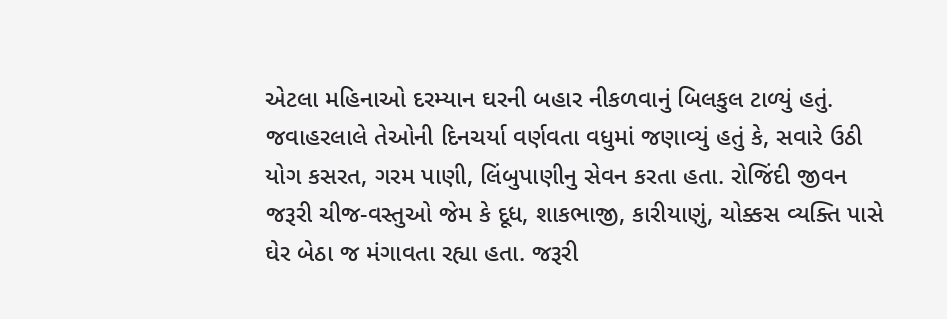એટલા મહિનાઓ દરમ્યાન ઘરની બહાર નીકળવાનું બિલકુલ ટાળ્યું હતું.                                                         જવાહરલાલે તેઓની દિનચર્યા વર્ણવતા વધુમાં જણાવ્યું હતું કે, સવારે ઉઠી યોગ કસરત, ગરમ પાણી, લિંબુપાણીનુ સેવન કરતા હતા. રોજિંદી જીવન જરૂરી ચીજ-વસ્તુઓ જેમ કે દૂધ, શાકભાજી, કારીયાણું, ચોક્કસ વ્યક્તિ પાસે ઘેર બેઠા જ મંગાવતા રહ્યા હતા. જરૂરી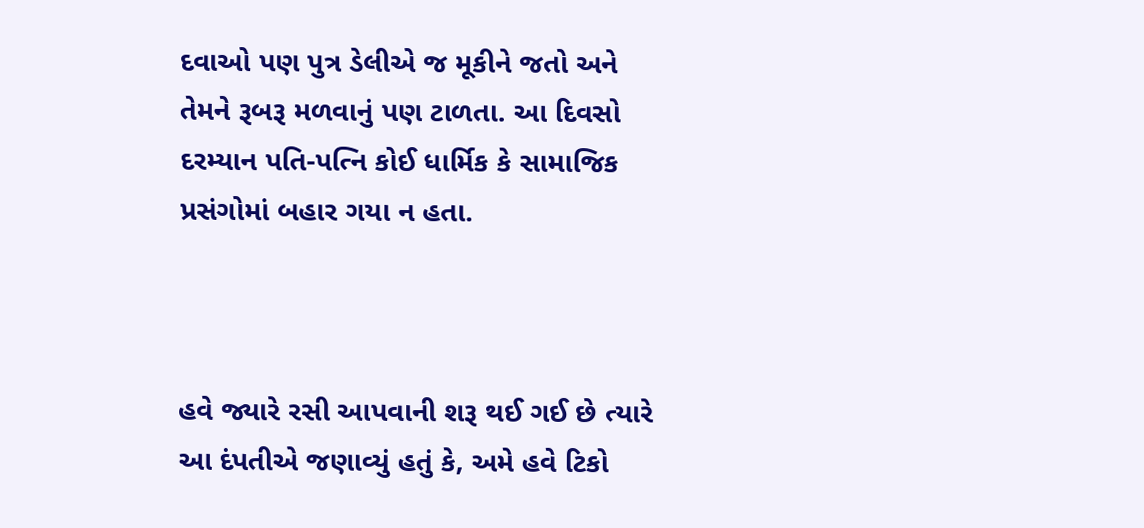દવાઓ પણ પુત્ર ડેલીએ જ મૂકીને જતો અને તેમને રૂબરૂ મળવાનું પણ ટાળતા. આ દિવસો દરમ્યાન પતિ-પત્નિ કોઈ ધાર્મિક કે સામાજિક પ્રસંગોમાં બહાર ગયા ન હતા.



હવે જ્યારે રસી આપવાની શરૂ થઈ ગઈ છે ત્યારે આ દંપતીએ જણાવ્યું હતું કે, અમે હવે ટિકો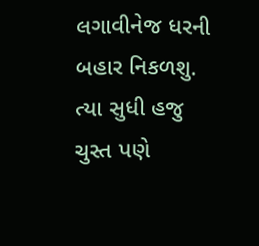લગાવીનેજ ધરની બહાર નિકળશુ. ત્યા સુધી હજુ ચુસ્ત પણે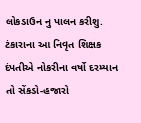લોકડાઉન નુ પાલન કરીશુ. ટંકારાના આ નિવૃત શિક્ષક દંપતીએ નોકરીના વર્ષો દરમ્યાન તો સેંકડો-હજારો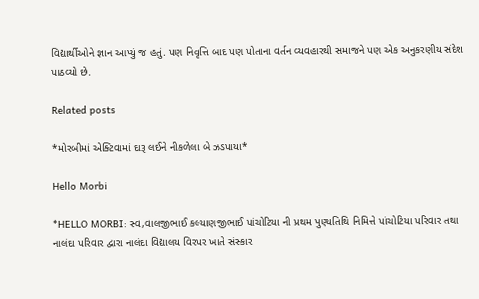વિદ્યાર્થીઓને જ્ઞાન આપ્યું જ હતું. પણ નિવૃત્તિ બાદ પણ પોતાના વર્તન વ્યવહારથી સમાજને પણ એક અનુકરણીય સંદેશ પાઠવ્યો છે.

Related posts

*મોરબીમાં એક્ટિવામાં દારૂ લઈને નીકળેલા બે ઝડપાયા*

Hello Morbi

*HELLO MORBI: સ્વ,વાલજીભાઈ કલ્યાણજીભાઈ પાંચોટિયા ની પ્રથમ પુણ્યતિથિ નિમિત્તે પાંચોટિયા પરિવાર તથા નાલંદા પરિવાર દ્વારા નાલંદા વિદ્યાલય વિરપર ખાતે સંસ્કાર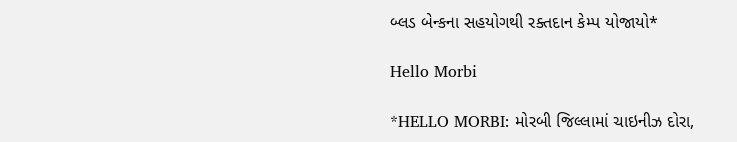બ્લડ બેન્કના સહયોગથી રક્તદાન કેમ્પ યોજાયો*

Hello Morbi

*HELLO MORBI: મોરબી જિલ્લામાં ચાઇનીઝ દોરા,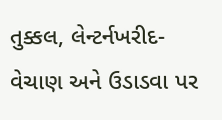તુક્કલ, લેન્ટર્નખરીદ-વેચાણ અને ઉડાડવા પર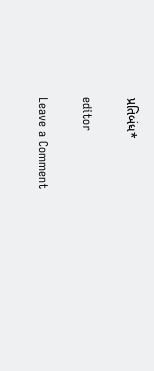પ્રતિબંધ*

editor

Leave a Comment